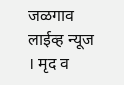जळगाव लाईव्ह न्यूज । मृद व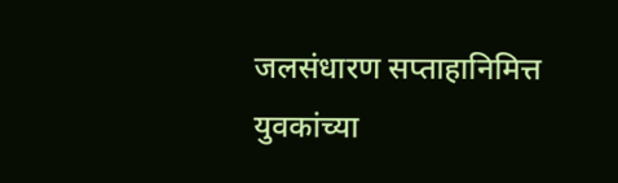जलसंधारण सप्ताहानिमित्त युवकांच्या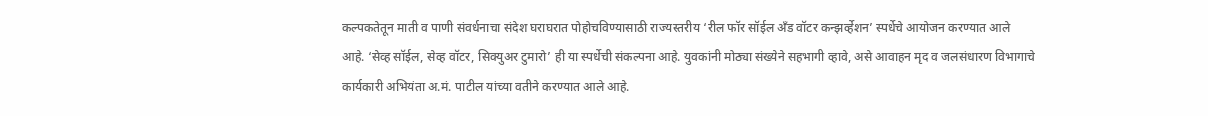कल्पकतेतून माती व पाणी संवर्धनाचा संदेश घराघरात पोहोचविण्यासाठी राज्यस्तरीय ‘रील फॉर सॉईल अँड वॉटर कन्झर्व्हेशन’ स्पर्धेचे आयोजन करण्यात आले आहे. ‘सेव्ह सॉईल, सेव्ह वॉटर, सिक्युअर टुमारो’ ही या स्पर्धेची संकल्पना आहे. युवकांनी मोठ्या संख्येने सहभागी व्हावे, असे आवाहन मृद व जलसंधारण विभागाचे कार्यकारी अभियंता अ.मं. पाटील यांच्या वतीने करण्यात आले आहे.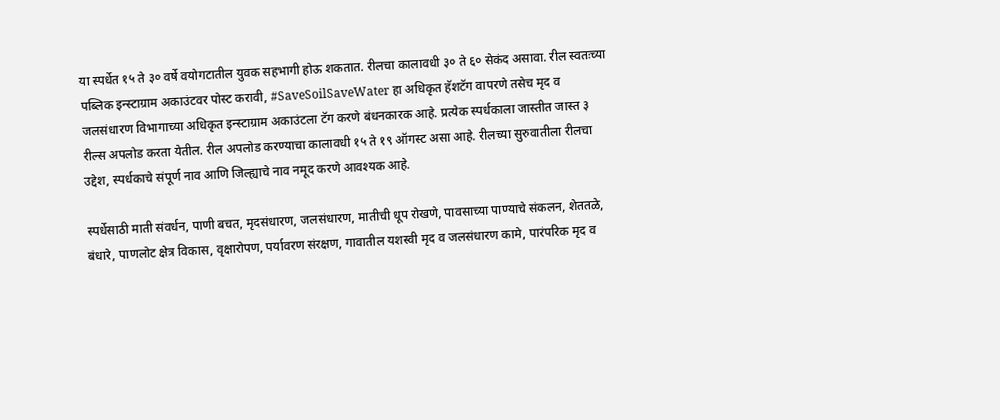या स्पर्धेत १५ ते ३० वर्षे वयोगटातील युवक सहभागी होऊ शकतात. रीलचा कालावधी ३० ते ६० सेकंद असावा. रील स्वतःच्या पब्लिक इन्स्टाग्राम अकाउंटवर पोस्ट करावी, #SaveSoilSaveWater हा अधिकृत हॅशटॅग वापरणे तसेच मृद व जलसंधारण विभागाच्या अधिकृत इन्स्टाग्राम अकाउंटला टॅग करणे बंधनकारक आहे. प्रत्येक स्पर्धकाला जास्तीत जास्त ३ रील्स अपलोड करता येतील. रील अपलोड करण्याचा कालावधी १५ ते १९ ऑगस्ट असा आहे. रीलच्या सुरुवातीला रीलचा उद्देश, स्पर्धकाचे संपूर्ण नाव आणि जिल्ह्याचे नाव नमूद करणे आवश्यक आहे.

स्पर्धेसाठी माती संवर्धन, पाणी बचत, मृदसंधारण, जलसंधारण, मातीची धूप रोखणे, पावसाच्या पाण्याचे संकलन, शेततळे, बंधारे, पाणलोट क्षेत्र विकास, वृक्षारोपण, पर्यावरण संरक्षण, गावातील यशस्वी मृद व जलसंधारण कामे, पारंपरिक मृद व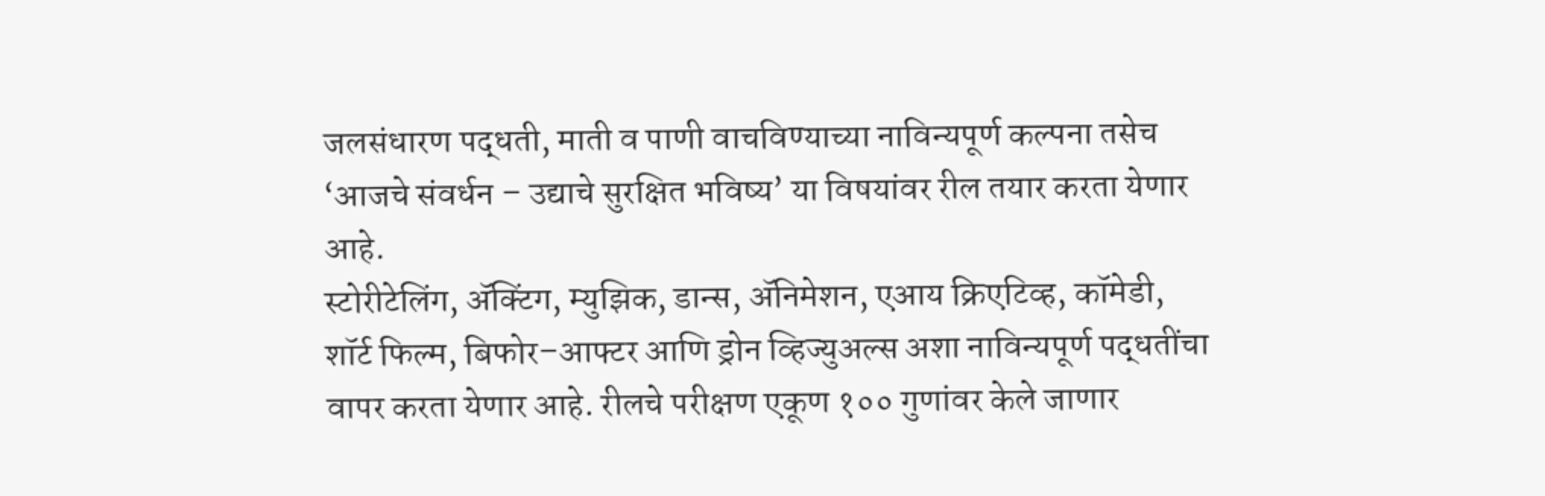जलसंधारण पद्धती, माती व पाणी वाचविण्याच्या नाविन्यपूर्ण कल्पना तसेच ‘आजचे संवर्धन – उद्याचे सुरक्षित भविष्य’ या विषयांवर रील तयार करता येणार आहे.
स्टोरीटेलिंग, ॲक्टिंग, म्युझिक, डान्स, ॲनिमेशन, एआय क्रिएटिव्ह, कॉमेडी, शॉर्ट फिल्म, बिफोर–आफ्टर आणि ड्रोन व्हिज्युअल्स अशा नाविन्यपूर्ण पद्धतींचा वापर करता येणार आहे. रीलचे परीक्षण एकूण १०० गुणांवर केले जाणार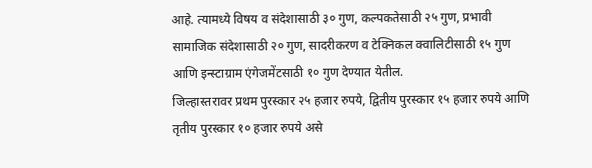आहे. त्यामध्ये विषय व संदेशासाठी ३० गुण, कल्पकतेसाठी २५ गुण, प्रभावी सामाजिक संदेशासाठी २० गुण, सादरीकरण व टेक्निकल क्वालिटीसाठी १५ गुण आणि इन्स्टाग्राम एंगेजमेंटसाठी १० गुण देण्यात येतील.
जिल्हास्तरावर प्रथम पुरस्कार २५ हजार रुपये, द्वितीय पुरस्कार १५ हजार रुपये आणि तृतीय पुरस्कार १० हजार रुपये असे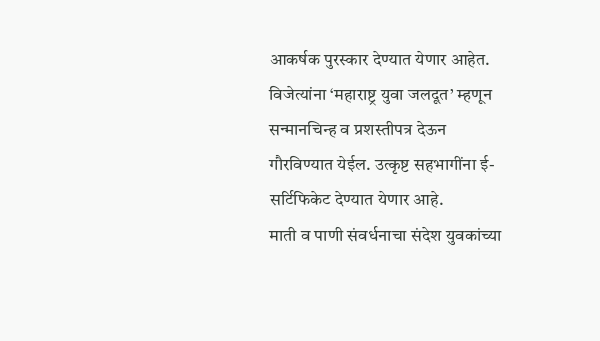आकर्षक पुरस्कार देण्यात येणार आहेत. विजेत्यांना ‘महाराष्ट्र युवा जलदूत’ म्हणून सन्मानचिन्ह व प्रशस्तीपत्र देऊन गौरविण्यात येईल. उत्कृष्ट सहभागींना ई-सर्टिफिकेट देण्यात येणार आहे.
माती व पाणी संवर्धनाचा संदेश युवकांच्या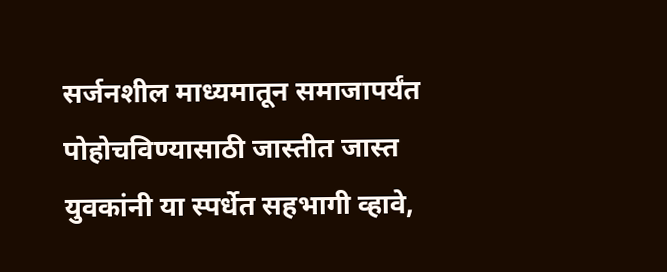सर्जनशील माध्यमातून समाजापर्यंत पोहोचविण्यासाठी जास्तीत जास्त युवकांनी या स्पर्धेत सहभागी व्हावे,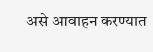असे आवाहन करण्यात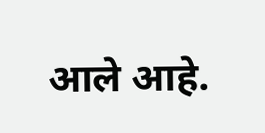आले आहे.